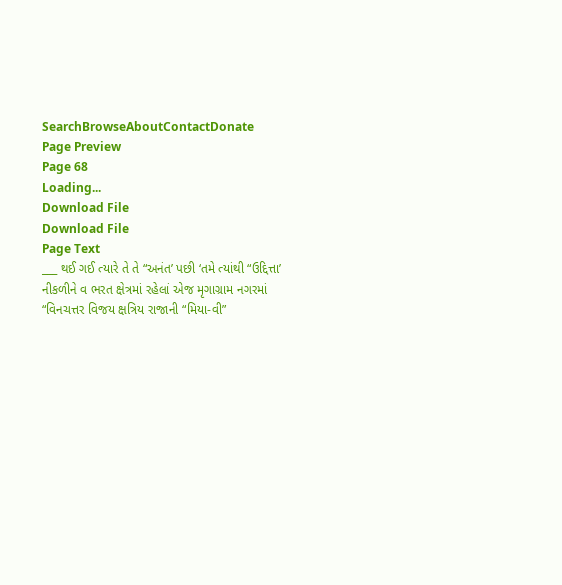SearchBrowseAboutContactDonate
Page Preview
Page 68
Loading...
Download File
Download File
Page Text
___ થઈ ગઈ ત્યારે તે તે “અનંત’ પછી ‘તમે ત્યાંથી “ઉદ્દિત્તા’ નીકળીને વ ભરત ક્ષેત્રમાં રહેલાં એજ મૃગાગ્રામ નગરમાં “વિનચત્તર વિજય ક્ષત્રિય રાજાની “મિયા-વી”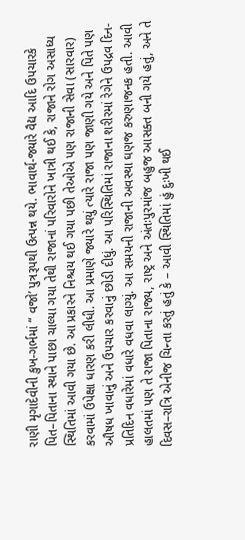રાણી મૃગાદેવીની કુખ-ગર્ભમાં “ વજો’ પુત્રરૂપથી ઉત્પન્ન થયે. ભાવાર્થ-જ્યારે વૈદ્ય આદિ ઉપચારકે પિત–પિતાના સ્થાને પાછા ચાલ્યા ગયા તેથી રાજાનાં પરિવારોને ખાત્રી થઈ કે, રાજાને રોગ અસાધ્ય સ્થિતિમાં આવી ગયા છે. આ પ્રકારને નિશ્ચય થઈ ગયા પછી તેઓએ પણ રાજાની સેવા (સારવાર) કરવામાં ઉપેક્ષા ધારણ કરી લીધી. આ પ્રમાણે જ્યારે થયું ત્યારે રાજા પણ જાણી ગયે અને પિતે પણ ઔષધ ખાવાનું અને ઉપચાર કરવાનું છોડી દીધું. આ પરિસ્થિતિમાં રાજાના શરીરમાં રેગેને ઉપદ્રવ દિન-પ્રતિદિન વધારેમાં વધારે વધવા લાગ્યું. આ સમયની રાજાની અવસ્થા ઘણજ કરુણાજનક હતી. આવી હાલતમાં પણ તે રાજા પિતાના રાજ્ય, રાષ્ટ્ર અને અંતઃપુરમાંજ બહુજ આસક્ત બની ગયે હતું, અને તે દિવસ–રાત્રિ એનીજ ચિન્તા કરતું હતું કે – આવી સ્થિતિમાં હું દુઃખી થઈ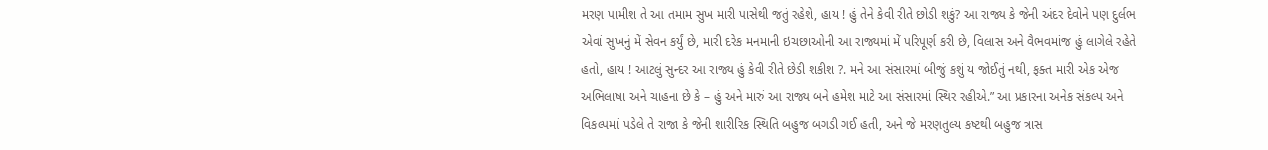મરણ પામીશ તે આ તમામ સુખ મારી પાસેથી જતું રહેશે, હાય ! હું તેને કેવી રીતે છોડી શકું? આ રાજ્ય કે જેની અંદર દેવોને પણ દુર્લભ એવાં સુખનું મેં સેવન કર્યું છે, મારી દરેક મનમાની ઇચછાઓની આ રાજ્યમાં મેં પરિપૂર્ણ કરી છે, વિલાસ અને વૈભવમાંજ હું લાગેલે રહેતે હતો, હાય ! આટલું સુન્દર આ રાજ્ય હું કેવી રીતે છેડી શકીશ ?. મને આ સંસારમાં બીજું કશું ય જોઈતું નથી, ફક્ત મારી એક એજ અભિલાષા અને ચાહના છે કે – હું અને મારું આ રાજ્ય બને હમેશ માટે આ સંસારમાં સ્થિર રહીએ.” આ પ્રકારના અનેક સંકલ્પ અને વિકલ્પમાં પડેલે તે રાજા કે જેની શારીરિક સ્થિતિ બહુજ બગડી ગઈ હતી, અને જે મરણતુલ્ય કષ્ટથી બહુજ ત્રાસ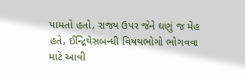પામતો હતો, રાજ્ય ઉપર જેને ઘણું જ મેહ હતે, ઈન્દ્રિયેસબન્ધી વિષયભોગો ભોગવવા માટે આવી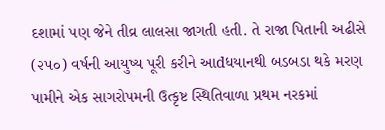દશામાં પણ જેને તીવ્ર લાલસા જાગતી હતી. તે રાજા પિતાની અઢીસે (૨૫૦) વર્ષની આયુષ્ય પૂરી કરીને આdધયાનથી બડબડા થકે મરણ પામીને એક સાગરોપમની ઉત્કૃષ્ટ સ્થિતિવાળા પ્રથમ નરકમાં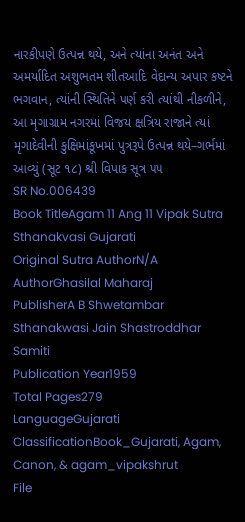નારકીપણે ઉત્પન્ન થયે, અને ત્યાંના અનંત અને અમર્યાદિત અશુભતમ શીતઆદિ વેદાન્ય અપાર કષ્ટને ભગવાન, ત્યાંની સ્થિતિને પર્ણ કરી ત્યાંથી નીકળીને, આ મૃગાગ્રામ નગરમાં વિજય ક્ષત્રિય રાજાને ત્યાં મૃગાદેવીની કુક્ષિમાંકૂખમાં પુત્રરૂપે ઉત્પન્ન થયે–ગર્ભમાં આવ્યું (સૂટ ૧૮) શ્રી વિપાક સૂત્ર ૫૫
SR No.006439
Book TitleAgam 11 Ang 11 Vipak Sutra Sthanakvasi Gujarati
Original Sutra AuthorN/A
AuthorGhasilal Maharaj
PublisherA B Shwetambar Sthanakwasi Jain Shastroddhar Samiti
Publication Year1959
Total Pages279
LanguageGujarati
ClassificationBook_Gujarati, Agam, Canon, & agam_vipakshrut
File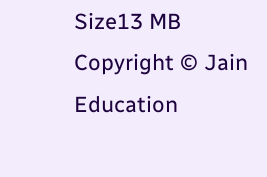Size13 MB
Copyright © Jain Education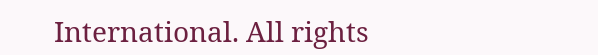International. All rights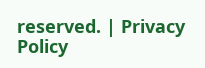reserved. | Privacy Policy